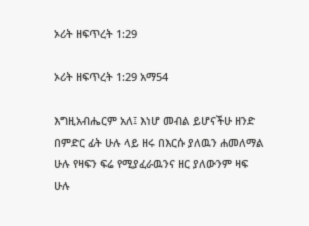ኦሪት ዘፍጥረት 1:29

ኦሪት ዘፍጥረት 1:29 አማ54

እግዚአብሔርም አለ፤ እነሆ መብል ይሆናችሁ ዘንድ በምድር ፊት ሁሉ ላይ ዘሩ በእርሱ ያለዉን ሐመለማል ሁሉ የዛፍን ፍሬ የሚያፈራዉንና ዘር ያለውንም ዛፍ ሁሉ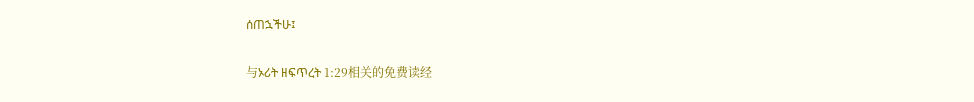ሰጠኋችሁ፤

与ኦሪት ዘፍጥረት 1:29相关的免费读经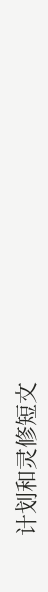计划和灵修短文